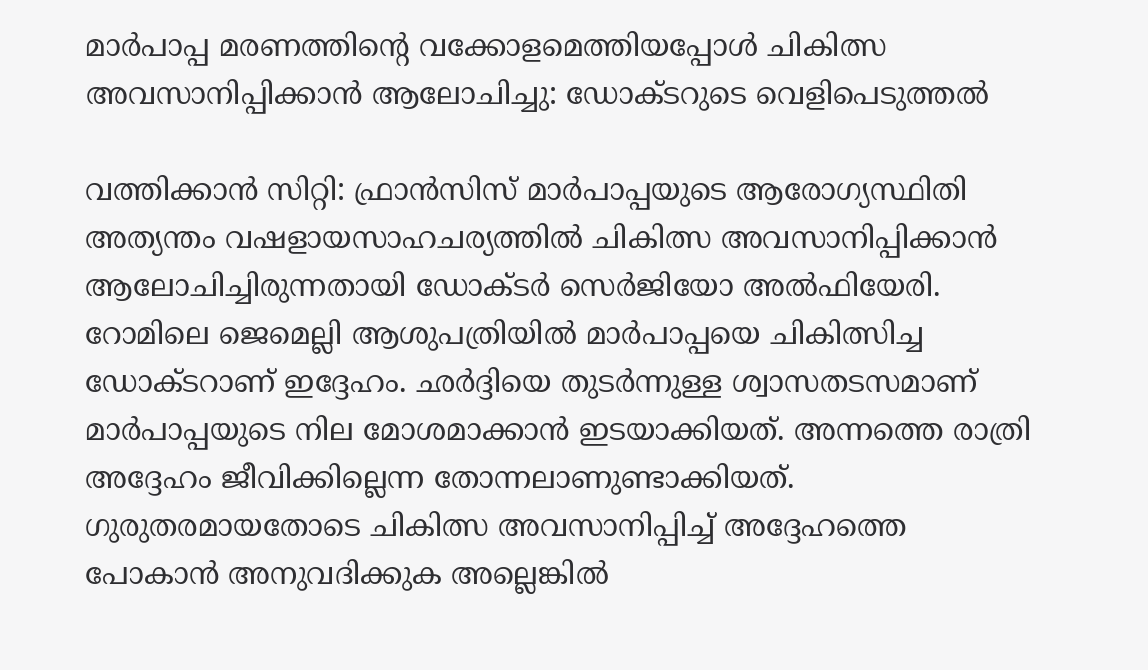മാര്‍പാപ്പ മരണത്തിന്റെ വക്കോളമെത്തിയപ്പോള്‍ ചികിത്സ അവസാനിപ്പിക്കാന്‍ ആലോചിച്ചു: ഡോക്ടറുടെ വെളിപെടുത്തല്‍

വത്തിക്കാന്‍ സിറ്റി: ഫ്രാന്‍സിസ് മാര്‍പാപ്പയുടെ ആരോഗ്യസ്ഥിതി അത്യന്തം വഷളായസാഹചര്യത്തില്‍ ചികിത്സ അവസാനിപ്പിക്കാന്‍ ആലോചിച്ചിരുന്നതായി ഡോക്ടര്‍ സെര്‍ജിയോ അല്‍ഫിയേരി. റോമിലെ ജെമെല്ലി ആശുപത്രിയില്‍ മാര്‍പാപ്പയെ ചികിത്സിച്ച ഡോക്ടറാണ് ഇദ്ദേഹം. ഛര്‍ദ്ദിയെ തുടര്‍ന്നുള്ള ശ്വാസതടസമാണ് മാര്‍പാപ്പയുടെ നില മോശമാക്കാന്‍ ഇടയാക്കിയത്. അന്നത്തെ രാത്രി അദ്ദേഹം ജീവിക്കില്ലെന്ന തോന്നലാണുണ്ടാക്കിയത്. ഗുരുതരമായതോടെ ചികിത്സ അവസാനിപ്പിച്ച് അദ്ദേഹത്തെ പോകാന്‍ അനുവദിക്കുക അല്ലെങ്കില്‍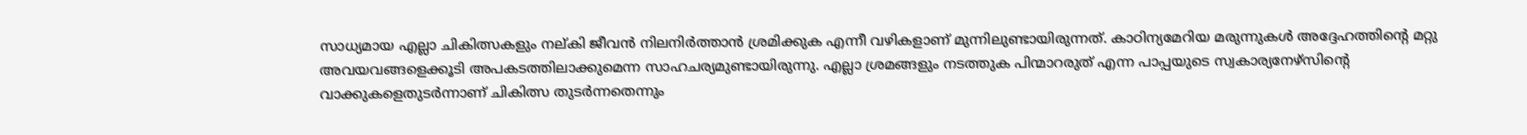സാധ്യമായ എല്ലാ ചികിത്സകളും നല്കി ജീവന്‍ നിലനിര്‍ത്താന്‍ ശ്രമിക്കുക എന്നീ വഴികളാണ് മുന്നിലുണ്ടായിരുന്നത്. കാഠിന്യമേറിയ മരുന്നുകള്‍ അദ്ദേഹത്തിന്റെ മറ്റു അവയവങ്ങളെക്കൂടി അപകടത്തിലാക്കുമെന്ന സാഹചര്യമുണ്ടായിരുന്നു. എല്ലാ ശ്രമങ്ങളും നടത്തുക പിന്മാറരുത് എന്ന പാപ്പയുടെ സ്വകാര്യനേഴ്‌സിന്റെ വാക്കുകളെതുടര്‍ന്നാണ് ചികിത്സ തുടര്‍ന്നതെന്നും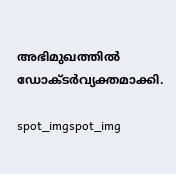അഭിമുഖത്തില്‍ ഡോക്ടര്‍വ്യക്തമാക്കി.

spot_imgspot_img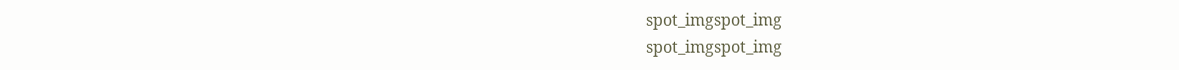spot_imgspot_img
spot_imgspot_img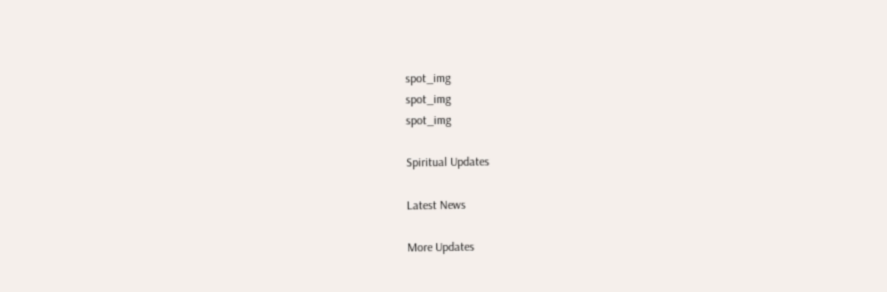spot_img
spot_img
spot_img

Spiritual Updates

Latest News

More Updates